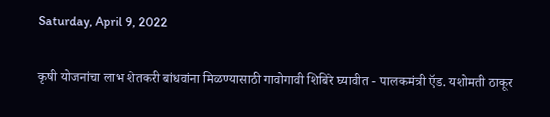Saturday, April 9, 2022

कृषी योजनांचा लाभ शेतकरी बांधवांना मिळण्यासाठी गावोगावी शिबिरे घ्यावीत - पालकमंत्री ऍड. यशोमती ठाकूर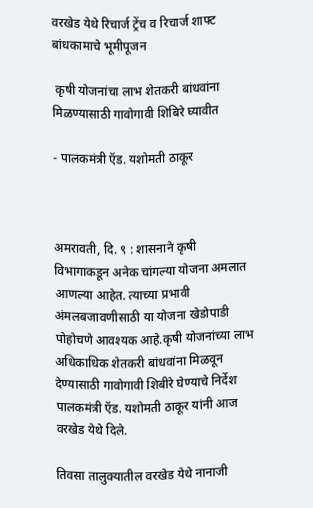वरखेड येथे रिचार्ज ट्रेंच व रिचार्ज शाफ्ट बांधकामाचे भूमीपूजन

 कृषी योजनांचा लाभ शेतकरी बांधवांना मिळण्यासाठी गावोगावी शिबिरे घ्यावीत

- पालकमंत्री ऍड. यशोमती ठाकूर



अमरावती, दि. ९ : शासनाने कृषी विभागाकडून अनेक चांगल्या योजना अमलात आणल्या आहेत. त्याच्या प्रभावी अंमलबजावणीसाठी या योजना खेडोपाडी पोहोचणे आवश्यक आहे.कृषी योजनांच्या लाभ अधिकाधिक शेतकरी बांधवांना मिळवून देण्यासाठी गावोगावी शिबीरे घेण्याचे निर्देश पालकमंत्री ऍड. यशोमती ठाकूर यांनी आज वरखेड येथे दिले.

तिवसा तालुक्यातील वरखेड येथे नानाजी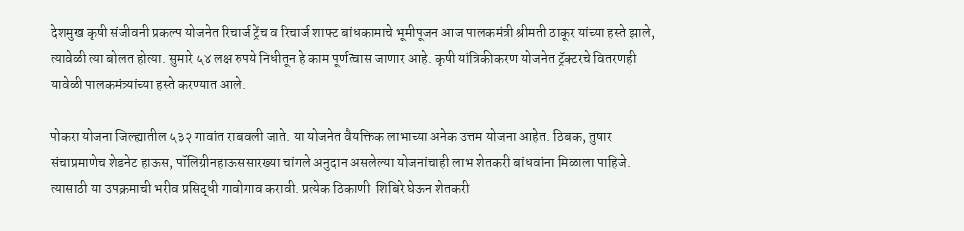देशमुख कृषी संजीवनी प्रकल्प योजनेत रिचार्ज ट्रेंच व रिचार्ज शाफ्ट बांधकामाचे भूमीपूजन आज पालकमंत्री श्रीमती ठाकूर यांच्या हस्ते झाले, त्यावेळी त्या बोलत होत्या. सुमारे ५४ लक्ष रुपये निधीतून हे काम पूर्णत्वास जाणार आहे. कृषी यांत्रिकीकरण योजनेत ट्रॅक्टरचे वितरणही यावेळी पालकमंत्र्यांच्या हस्ते करण्यात आले.

पोकरा योजना जिल्ह्यातील ५३२ गावांत राबवली जाते. या योजनेत वैयक्तिक लाभाच्या अनेक उत्तम योजना आहेत. ठिबक, तुषार संचाप्रमाणेच शेडनेट हाऊस, पॉलिग्रीनहाऊससारख्या चांगले अनुदान असलेल्या योजनांचाही लाभ शेतकरी बांधवांना मिळाला पाहिजे. त्यासाठी या उपक्रमाची भरीव प्रसिद्धी गावोगाव करावी. प्रत्येक ठिकाणी  शिबिरे घेऊन शेतकरी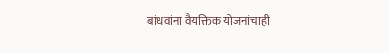बांधवांना वैयक्तिक योजनांचाही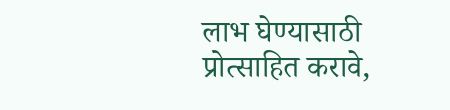लाभ घेण्यासाठी प्रोत्साहित करावे,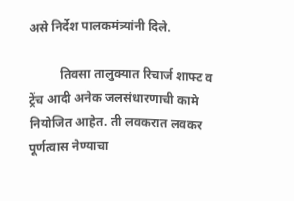असे निर्देश पालकमंत्र्यांनी दिले.

          तिवसा तालुक्यात रिचार्ज शाफ्ट व ट्रेंच आदी अनेक जलसंधारणाची कामे नियोजित आहेत. ती लवकरात लवकर पूर्णत्वास नेण्याचा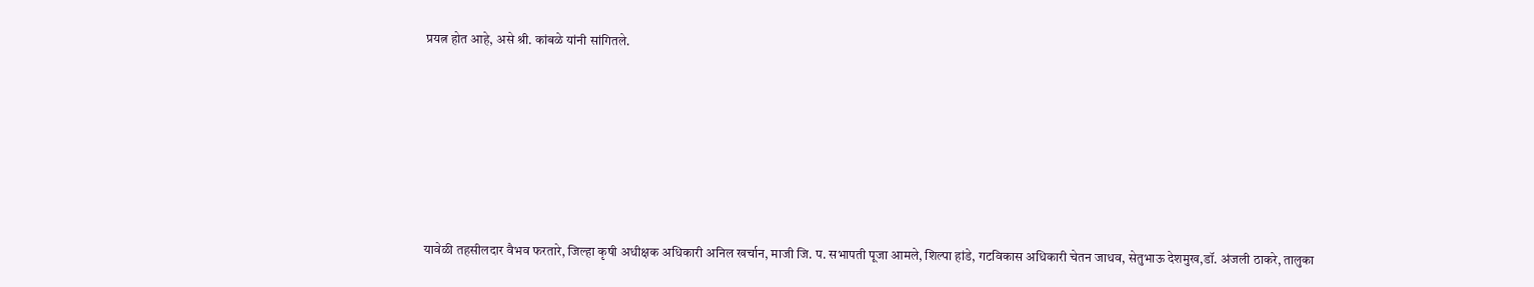प्रयत्न होत आहे, असे श्री. कांबळे यांनी सांगितले.







यावेळी तहसीलदार वैभव फरतारे, जिल्हा कृषी अधीक्षक अधिकारी अनिल खर्चान, माजी जि. प. सभापती पूजा आमले, शिल्पा हांडे, गटविकास अधिकारी चेतन जाधव, सेतुभाऊ देशमुख,डॉ. अंजली ठाकरे, तालुका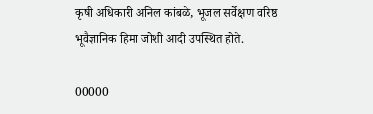कृषी अधिकारी अनिल कांबळे, भूजल सर्वेक्षण वरिष्ठ भूवैज्ञानिक हिमा जोशी आदी उपस्थित होते.

00000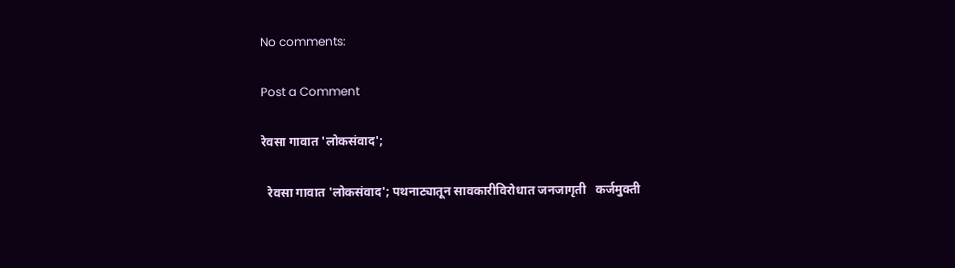No comments:

Post a Comment

रेवसा गावात 'लोकसंवाद';

  रेवसा गावात 'लोकसंवाद'; पथनाट्यातून सावकारीविरोधात जनजागृती   कर्जमुक्ती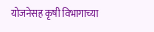योजनेसह कृषी विभागाच्या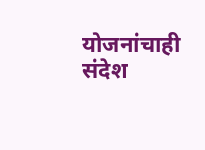योजनांचाही संदेश